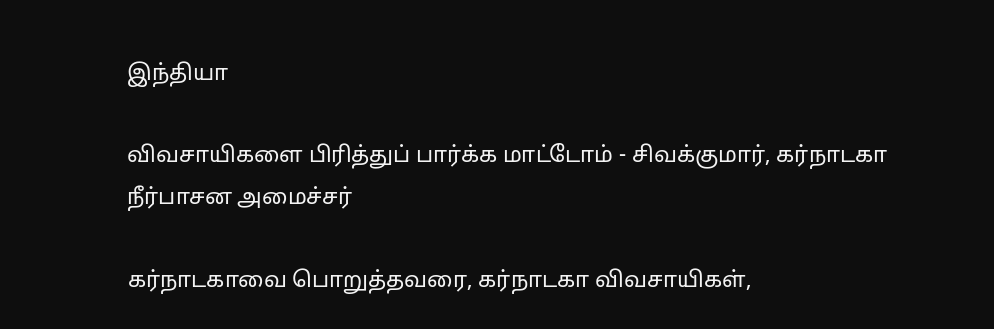இந்தியா

விவசாயிகளை பிரித்துப் பார்க்க மாட்டோம் - சிவக்குமார், கர்நாடகா நீர்பாசன அமைச்சர்

கர்நாடகாவை பொறுத்தவரை, கர்நாடகா விவசாயிகள்,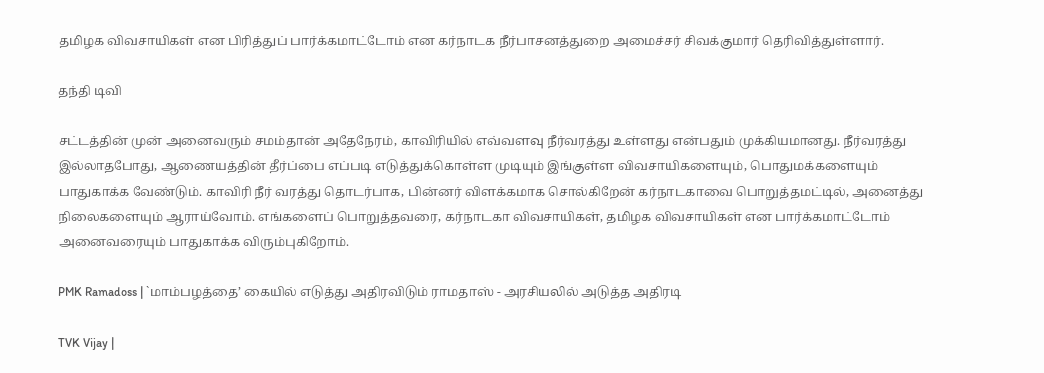தமிழக விவசாயிகள் என பிரித்துப் பார்க்கமாட்டோம் என கர்நாடக நீர்பாசனத்துறை அமைச்சர் சிவக்குமார் தெரிவித்துள்ளார்.

தந்தி டிவி

சட்டத்தின் முன் அனைவரும் சமம்தான் அதேநேரம், காவிரியில் எவ்வளவு நீர்வரத்து உள்ளது என்பதும் முக்கியமானது. நீர்வரத்து இல்லாதபோது, ஆணையத்தின் தீர்ப்பை எப்படி எடுத்துக்கொள்ள முடியும் இங்குள்ள விவசாயிகளையும், பொதுமக்களையும் பாதுகாக்க வேண்டும். காவிரி நீர் வரத்து தொடர்பாக, பின்னர் விளக்கமாக சொல்கிறேன் கர்நாடகாவை பொறுத்தமட்டில், அனைத்து நிலைகளையும் ஆராய்வோம். எங்களைப் பொறுத்தவரை, கர்நாடகா விவசாயிகள், தமிழக விவசாயிகள் என பார்க்கமாட்டோம் அனைவரையும் பாதுகாக்க விரும்புகிறோம்.

PMK Ramadoss | `மாம்பழத்தை’ கையில் எடுத்து அதிரவிடும் ராமதாஸ் - அரசியலில் அடுத்த அதிரடி

TVK Vijay |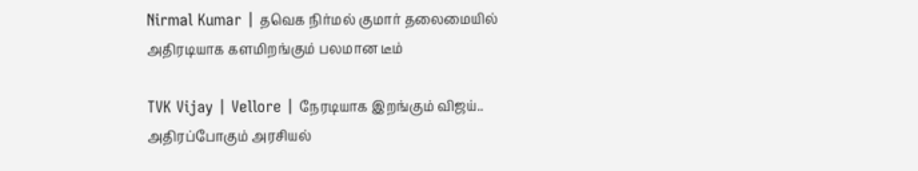Nirmal Kumar | தவெக நிர்மல் குமார் தலைமையில் அதிரடியாக களமிறங்கும் பலமான டீம்

TVK Vijay | Vellore | நேரடியாக இறங்கும் விஜய்.. அதிரப்போகும் அரசியல்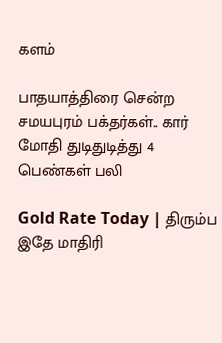களம்

பாதயாத்திரை சென்ற சமயபுரம் பக்தர்கள்.. கார் மோதி துடிதுடித்து 4 பெண்கள் பலி

Gold Rate Today | திரும்ப இதே மாதிரி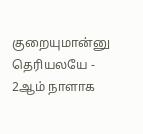குறையுமான்னு தெரியலயே - 2ஆம் நாளாக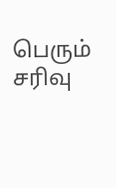பெரும் சரிவு